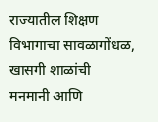राज्यातील शिक्षण विभागाचा सावळागोंधळ, खासगी शाळांची मनमानी आणि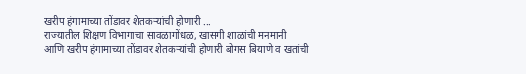खरीप हंगामाच्या तोंडावर शेतकऱ्यांची होणारी ...
राज्यातील शिक्षण विभागाचा सावळागोंधळ, खासगी शाळांची मनमानी आणि खरीप हंगामाच्या तोंडावर शेतकऱ्यांची होणारी बोगस बियाणे व खतांची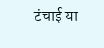टंचाई या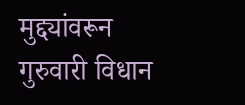मुद्द्यांवरून गुरुवारी विधान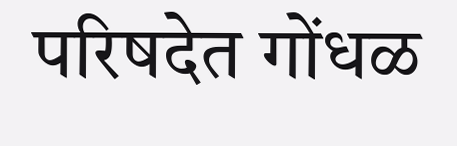परिषदेत गोंधळ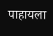पाहायला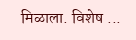मिळाला. विशेष ...